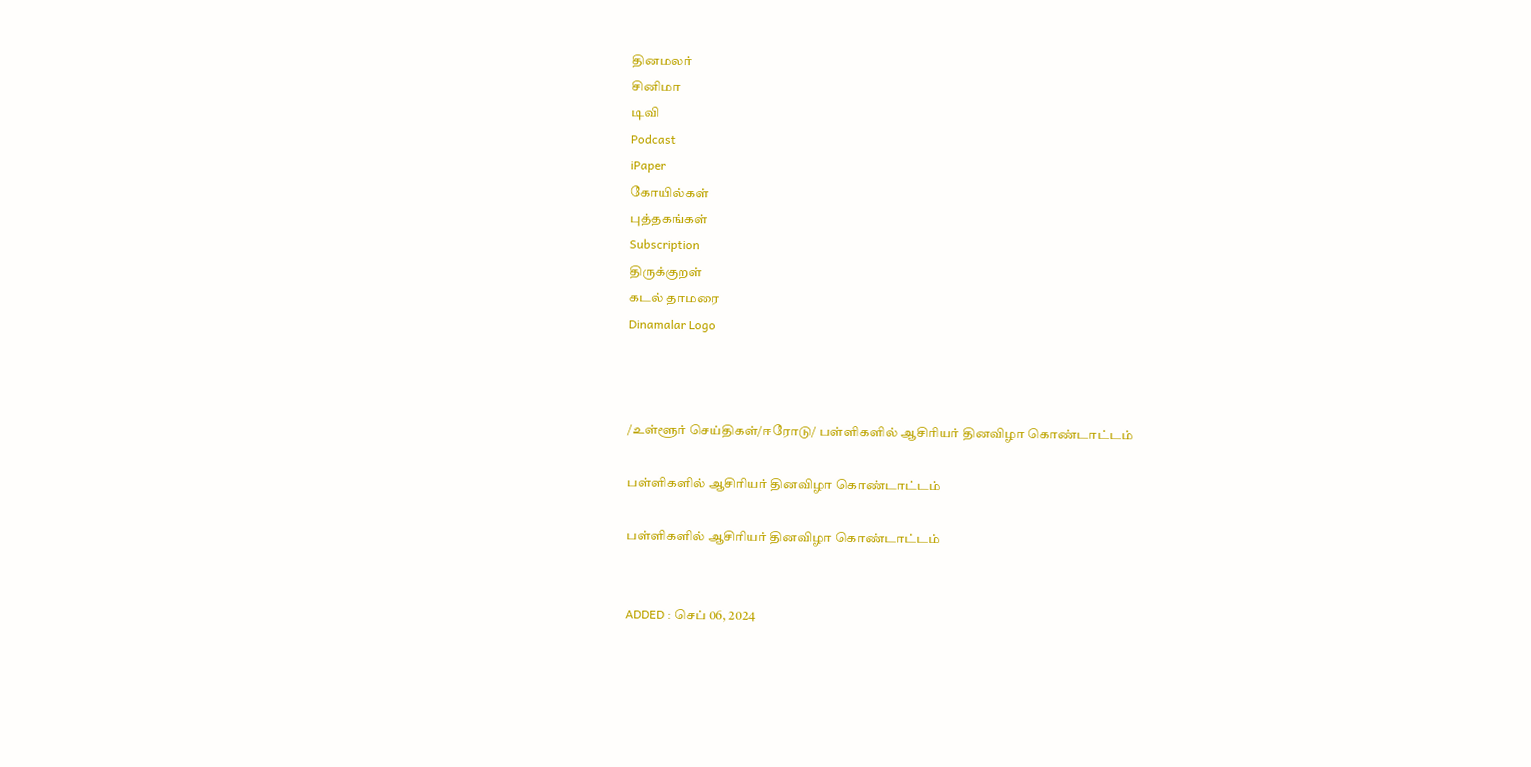தினமலர்
சினிமா
டிவி
Podcast
iPaper
கோயில்கள்
புத்தகங்கள்
Subscription
திருக்குறள்
கடல் தாமரை
Dinamalar Logo



/உள்ளூர் செய்திகள்/ஈரோடு/ பள்ளிகளில் ஆசிரியர் தினவிழா கொண்டாட்டம்

பள்ளிகளில் ஆசிரியர் தினவிழா கொண்டாட்டம்

பள்ளிகளில் ஆசிரியர் தினவிழா கொண்டாட்டம்


ADDED : செப் 06, 2024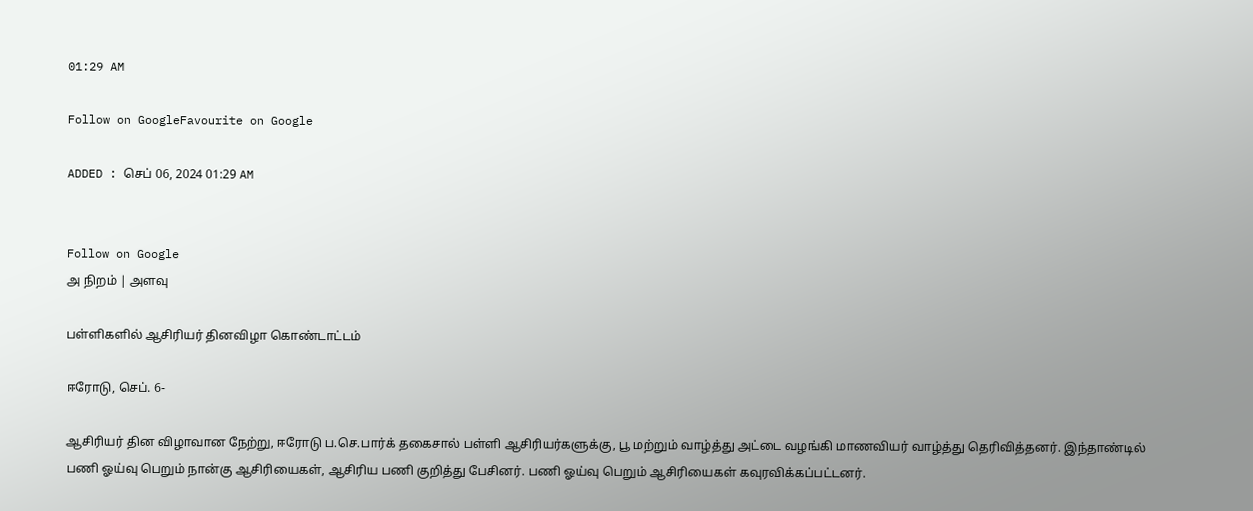01:29 AM

Follow on GoogleFavourite on Google

ADDED : செப் 06, 2024 01:29 AM


Follow on Google
அ நிறம் | அளவு

பள்ளிகளில் ஆசிரியர் தினவிழா கொண்டாட்டம்

ஈரோடு, செப். 6-

ஆசிரியர் தின விழாவான நேற்று, ஈரோடு ப.செ.பார்க் தகைசால் பள்ளி ஆசிரியர்களுக்கு, பூ மற்றும் வாழ்த்து அட்டை வழங்கி மாணவியர் வாழ்த்து தெரிவித்தனர். இந்தாண்டில் பணி ஓய்வு பெறும் நான்கு ஆசிரியைகள், ஆசிரிய பணி குறித்து பேசினர். பணி ஓய்வு பெறும் ஆசிரியைகள் கவுரவிக்கப்பட்டனர்.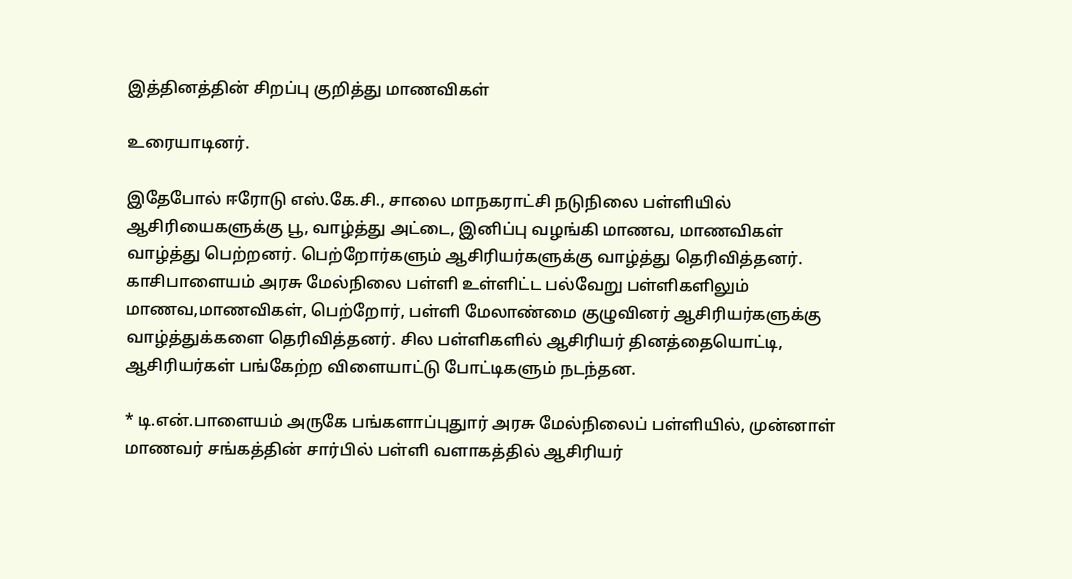இத்தினத்தின் சிறப்பு குறித்து மாணவிகள்

உரையாடினர்.

இதேபோல் ஈரோடு எஸ்.கே.சி., சாலை மாநகராட்சி நடுநிலை பள்ளியில் ஆசிரியைகளுக்கு பூ, வாழ்த்து அட்டை, இனிப்பு வழங்கி மாணவ, மாணவிகள் வாழ்த்து பெற்றனர். பெற்றோர்களும் ஆசிரியர்களுக்கு வாழ்த்து தெரிவித்தனர். காசிபாளையம் அரசு மேல்நிலை பள்ளி உள்ளிட்ட பல்வேறு பள்ளிகளிலும் மாணவ,மாணவிகள், பெற்றோர், பள்ளி மேலாண்மை குழுவினர் ஆசிரியர்களுக்கு வாழ்த்துக்களை தெரிவித்தனர். சில பள்ளிகளில் ஆசிரியர் தினத்தையொட்டி, ஆசிரியர்கள் பங்கேற்ற விளையாட்டு போட்டிகளும் நடந்தன.

* டி.என்.பாளையம் அருகே பங்களாப்புதுார் அரசு மேல்நிலைப் பள்ளியில், முன்னாள் மாணவர் சங்கத்தின் சார்பில் பள்ளி வளாகத்தில் ஆசிரியர்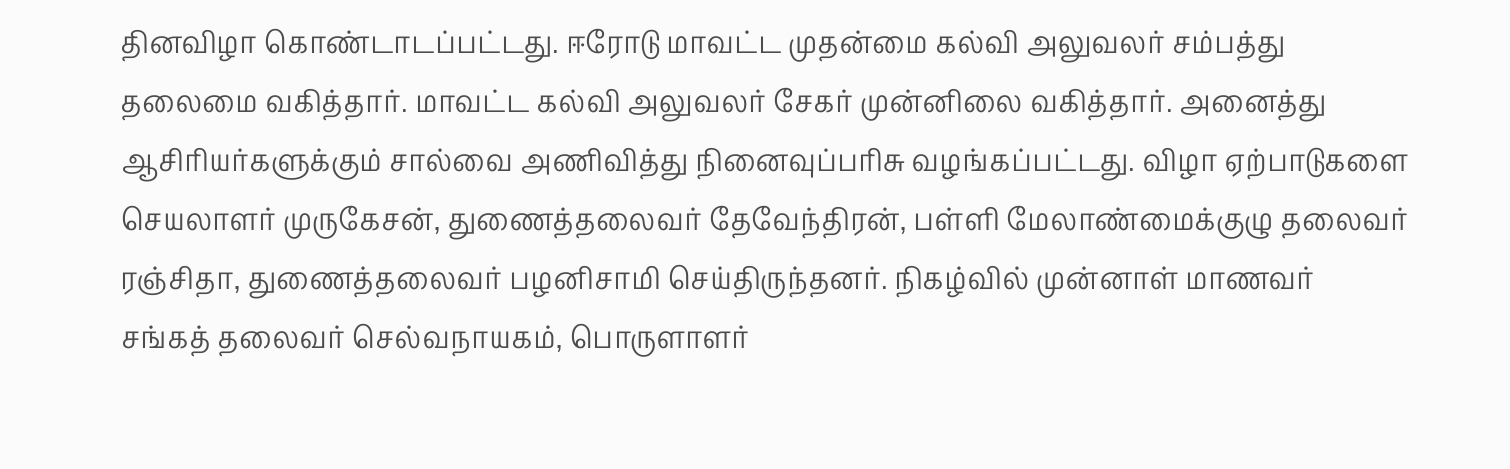தினவிழா கொண்டாடப்பட்டது. ஈரோடு மாவட்ட முதன்மை கல்வி அலுவலர் சம்பத்து தலைமை வகித்தார். மாவட்ட கல்வி அலுவலர் சேகர் முன்னிலை வகித்தார். அனைத்து ஆசிரியர்களுக்கும் சால்வை அணிவித்து நினைவுப்பரிசு வழங்கப்பட்டது. விழா ஏற்பாடுகளை செயலாளர் முருகேசன், துணைத்தலைவர் தேவேந்திரன், பள்ளி மேலாண்மைக்குழு தலைவர் ரஞ்சிதா, துணைத்தலைவர் பழனிசாமி செய்திருந்தனர். நிகழ்வில் முன்னாள் மாணவர் சங்கத் தலைவர் செல்வநாயகம், பொருளாளர்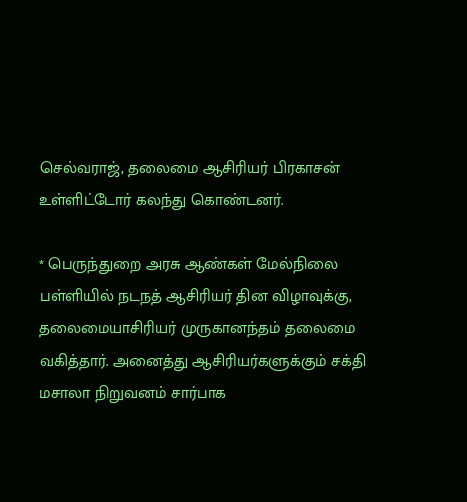செல்வராஜ், தலைமை ஆசிரியர் பிரகாசன் உள்ளிட்டோர் கலந்து கொண்டனர்.

* பெருந்துறை அரசு ஆண்கள் மேல்நிலை பள்ளியில் நடநத் ஆசிரியர் தின விழாவுக்கு, தலைமையாசிரியர் முருகானந்தம் தலைமை வகித்தார். அனைத்து ஆசிரியர்களுக்கும் சக்தி மசாலா நிறுவனம் சார்பாக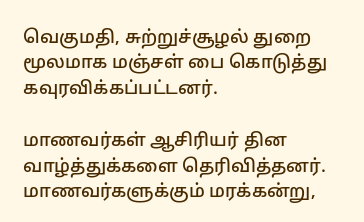வெகுமதி, சுற்றுச்சூழல் துறை மூலமாக மஞ்சள் பை கொடுத்து கவுரவிக்கப்பட்டனர்.

மாணவர்கள் ஆசிரியர் தின வாழ்த்துக்களை தெரிவித்தனர். மாணவர்களுக்கும் மரக்கன்று,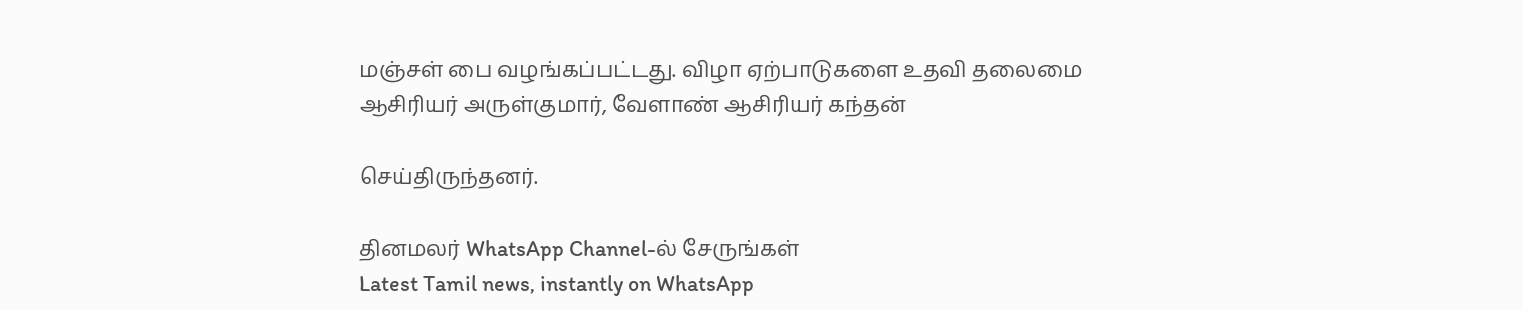மஞ்சள் பை வழங்கப்பட்டது. விழா ஏற்பாடுகளை உதவி தலைமை ஆசிரியர் அருள்குமார், வேளாண் ஆசிரியர் கந்தன்

செய்திருந்தனர்.

தினமலர் WhatsApp Channel-ல் சேருங்கள்
Latest Tamil news, instantly on WhatsApp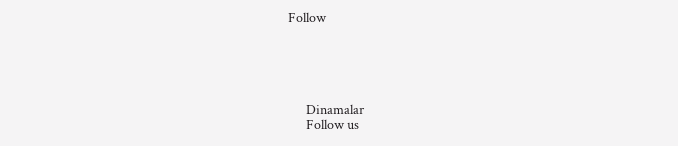Follow





      Dinamalar
      Follow us